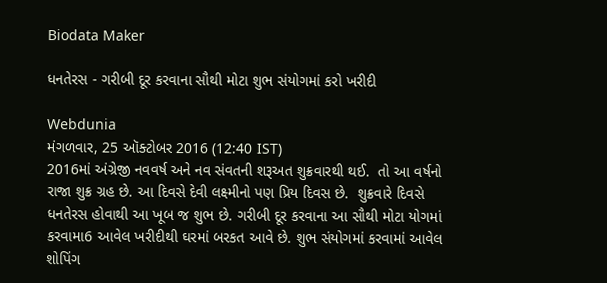Biodata Maker

ધનતેરસ - ગરીબી દૂર કરવાના સૌથી મોટા શુભ સંયોગમાં કરો ખરીદી

Webdunia
મંગળવાર, 25 ઑક્ટોબર 2016 (12:40 IST)
2016માં અંગ્રેજી નવવર્ષ અને નવ સંવતની શરૂઅત શુક્રવારથી થઈ.  તો આ વર્ષનો રાજા શુક્ર ગ્રહ છે. આ દિવસે દેવી લક્ષ્મીનો પણ પ્રિય દિવસ છે.  શુક્રવારે દિવસે ધનતેરસ હોવાથી આ ખૂબ જ શુભ છે. ગરીબી દૂર કરવાના આ સૌથી મોટા યોગમાં કરવામા6 આવેલ ખરીદીથી ઘરમાં બરકત આવે છે. શુભ સંયોગમાં કરવામાં આવેલ શોપિંગ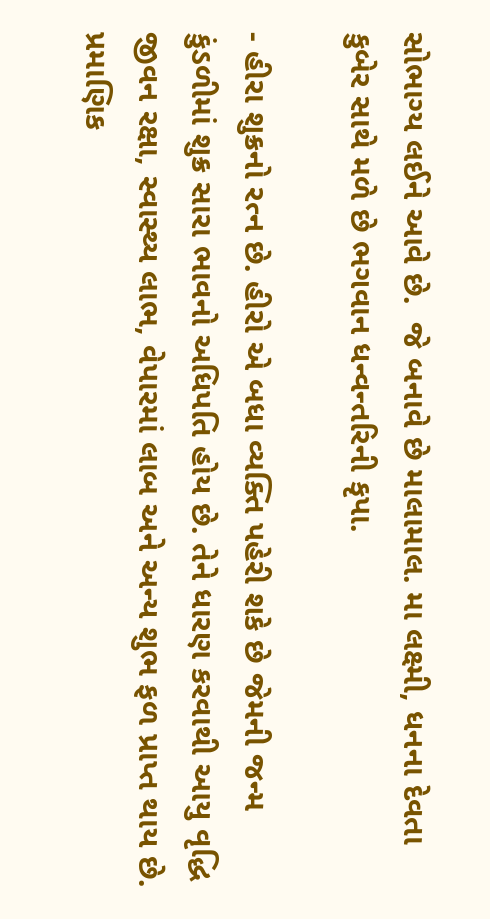સોભાગ્ય લઈને આવે છે.  જે બનાવે છે માલામાલ. મા લક્ષ્મી, ધનના દેવતા કુબેર સાથે મળે છે ભગવાન ધન્વન્તરિની કૃપા.

- હીરા શુક્રનો રત્ન છે. હીરો એ બધા વ્યક્તિ પહેરી શકે છે જેમની જન્મ કુંડળીમાં શુક્ર સારા ભાવનો અધિપતિ હોય છે. તેને ધારણ કરવાથી આયુ વૃદ્ધિ જીવન રક્ષા, સ્વાસ્થ્ય લાભ, વેપારમાં લાબ અને અન્ય શુભ ફળ પ્રાપ્ત થાય છે. પ્રમાણિક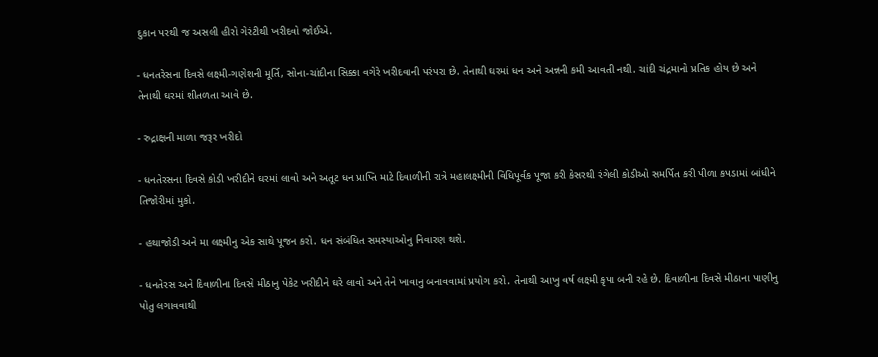દુકાન પરથી જ અસલી હીરો ગેરંટીથી ખરીદવો જોઈએ.

- ધનતરેસના દિવસે લક્ષ્મી-ગણેશની મૂર્તિ, સોના-ચાંદીના સિક્કા વગેરે ખરીદવાની પરંપરા છે. તેનાથી ઘરમાં ધન અને અન્નની કમી આવતી નથી. ચાંદી ચંદ્રમાનો પ્રતિક હોય છે અને તેનાથી ઘરમાં શીતળતા આવે છે.

- રુદ્રાક્ષની માળા જરૂર ખરીદો

- ધનતેરસના દિવસે કોડી ખરીદીને ઘરમાં લાવો અને અતૂટ ધન પ્રાપ્તિ માટે દિવાળીની રાત્રે મહાલક્ષ્મીની વિધિપૂર્વક પૂજા કરી કેસરથી રંગેલી કોડીઓ સમર્પિત કરી પીળા કપડામાં બાંધીને તિજોરીમાં મુકો.

- હથાજોડી અને મા લક્ષ્મીનુ એક સાથે પૂજન કરો. ધન સંબંધિત સમસ્યાઓનુ નિવારણ થશે.

- ધનતેરસ અને દિવાળીના દિવસે મીઠાનુ પેકેટ ખરીદીને ઘરે લાવો અને તેને ખાવાનુ બનાવવામાં પ્રયોગ કરો. તેનાથી આખુ વર્ષ લક્ષ્મી કૃપા બની રહે છે. દિવાળીના દિવસે મીઠાના પાણીનુ પોતુ લગાવવાથી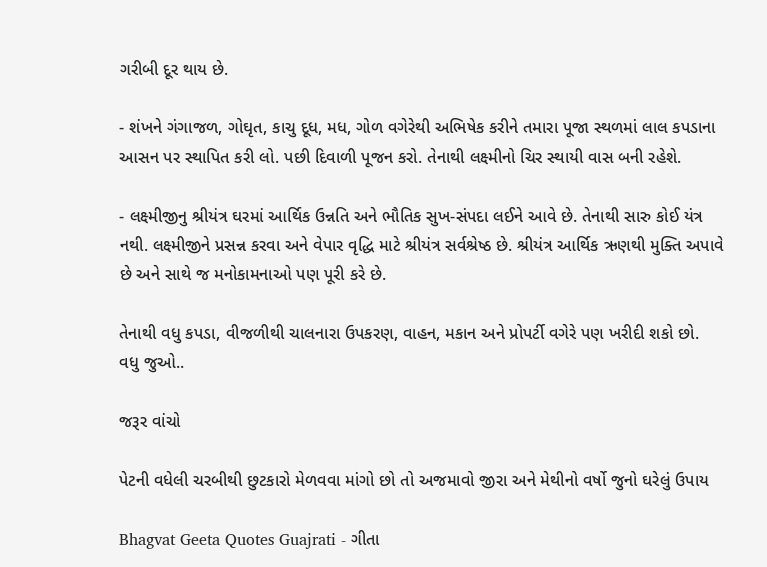ગરીબી દૂર થાય છે.

- શંખને ગંગાજળ, ગોઘૃત, કાચુ દૂધ, મધ, ગોળ વગેરેથી અભિષેક કરીને તમારા પૂજા સ્થળમાં લાલ કપડાના આસન પર સ્થાપિત કરી લો. પછી દિવાળી પૂજન કરો. તેનાથી લક્ષ્મીનો ચિર સ્થાયી વાસ બની રહેશે.

- લક્ષ્મીજીનુ શ્રીયંત્ર ઘરમાં આર્થિક ઉન્નતિ અને ભૌતિક સુખ-સંપદા લઈને આવે છે. તેનાથી સારુ કોઈ યંત્ર નથી. લક્ષ્મીજીને પ્રસન્ન કરવા અને વેપાર વૃદ્ધિ માટે શ્રીયંત્ર સર્વશ્રેષ્ઠ છે. શ્રીયંત્ર આર્થિક ઋણથી મુક્તિ અપાવે છે અને સાથે જ મનોકામનાઓ પણ પૂરી કરે છે.

તેનાથી વધુ કપડા, વીજળીથી ચાલનારા ઉપકરણ, વાહન, મકાન અને પ્રોપર્ટી વગેરે પણ ખરીદી શકો છો.
વધુ જુઓ..

જરૂર વાંચો

પેટની વધેલી ચરબીથી છુટકારો મેળવવા માંગો છો તો અજમાવો જીરા અને મેથીનો વર્ષો જુનો ઘરેલું ઉપાય

Bhagvat Geeta Quotes Guajrati - ગીતા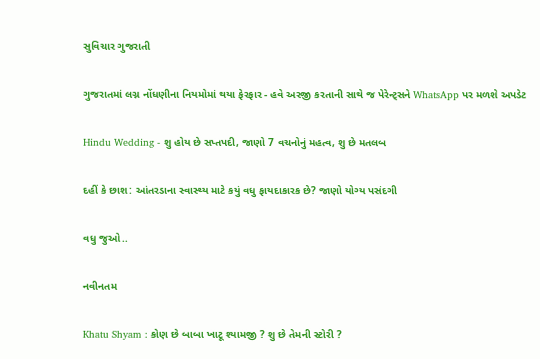સુવિચાર ગુજરાતી

ગુજરાતમાં લગ્ન નોંધણીના નિયમોમાં થયા ફેરફાર - હવે અરજી કરતાની સાથે જ પેરેન્ટ્સને WhatsApp પર મળશે અપડેટ

Hindu Wedding - શુ હોય છે સપ્તપદી, જાણો 7 વચનોનું મહત્વ, શુ છે મતલબ

દહીં કે છાશ: આંતરડાના સ્વાસ્થ્ય માટે કયું વધુ ફાયદાકારક છે? જાણો યોગ્ય પસંદગી

વધુ જુઓ..

નવીનતમ

Khatu Shyam : કોણ છે બાબા ખાટૂ શ્યામજી ? શુ છે તેમની સ્ટોરી ?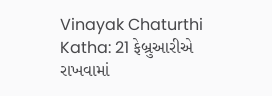Vinayak Chaturthi Katha: 21 ફેબ્રુઆરીએ રાખવામાં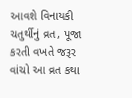આવશે વિનાયકી ચતુર્થીનું વ્રત, પૂજા કરતી વખતે જરૂર વાંચો આ વ્રત કથા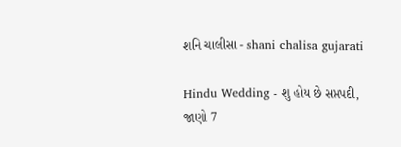શનિ ચાલીસા - shani chalisa gujarati

Hindu Wedding - શુ હોય છે સપ્તપદી, જાણો 7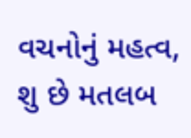વચનોનું મહત્વ, શુ છે મતલબ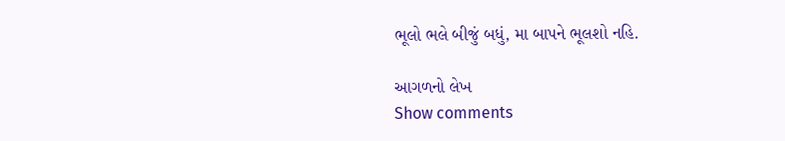ભૂલો ભલે બીજું બધું, મા બાપને ભૂલશો નહિ.

આગળનો લેખ
Show comments